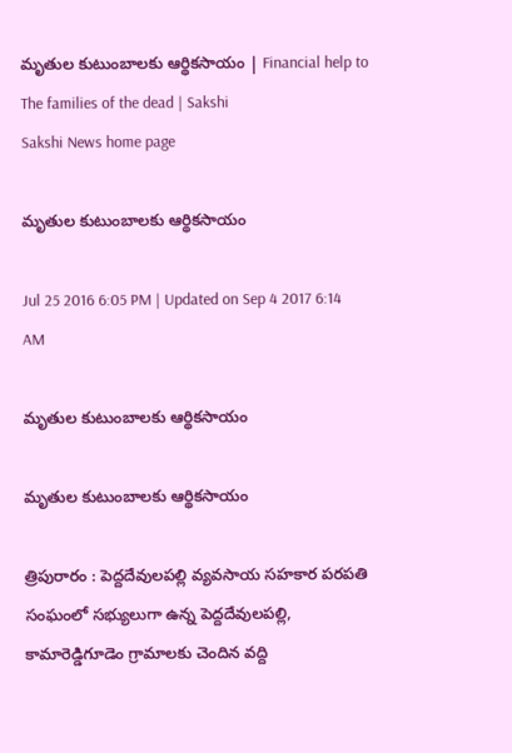మృతుల కుటుంబాలకు ఆర్థికసాయం | Financial help to The families of the dead | Sakshi
Sakshi News home page

మృతుల కుటుంబాలకు ఆర్థికసాయం

Jul 25 2016 6:05 PM | Updated on Sep 4 2017 6:14 AM

మృతుల కుటుంబాలకు ఆర్థికసాయం

మృతుల కుటుంబాలకు ఆర్థికసాయం

త్రిపురారం : పెద్దదేవులపల్లి వ్యవసాయ సహకార పరపతి సంఘంలో సభ్యులుగా ఉన్న పెద్దదేవులపల్లి, కామారెడ్డిగూడెం గ్రామాలకు చెందిన వద్ది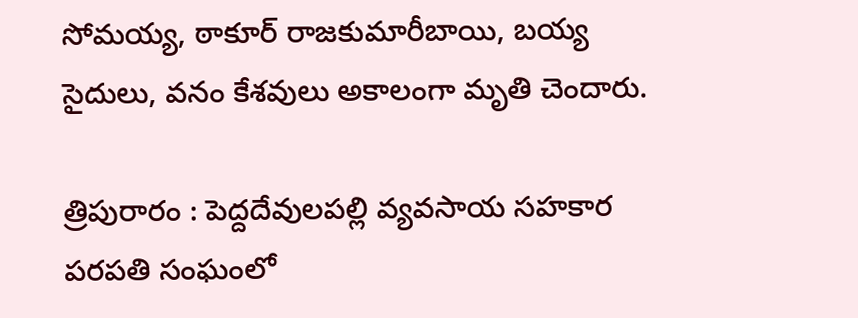సోమయ్య, ఠాకూర్‌ రాజకుమారీబాయి, బయ్య సైదులు, వనం కేశవులు అకాలంగా మృతి చెందారు.

త్రిపురారం : పెద్దదేవులపల్లి వ్యవసాయ సహకార పరపతి సంఘంలో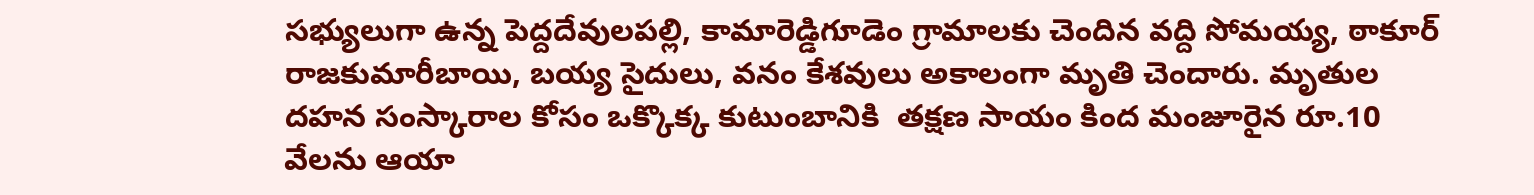సభ్యులుగా ఉన్న పెద్దదేవులపల్లి, కామారెడ్డిగూడెం గ్రామాలకు చెందిన వద్ది సోమయ్య, ఠాకూర్‌ రాజకుమారీబాయి, బయ్య సైదులు, వనం కేశవులు అకాలంగా మృతి చెందారు. మృతుల దహన సంస్కారాల కోసం ఒక్కొక్క కుటుంబానికి  తక్షణ సాయం కింద మంజూరైన రూ.10 వేలను ఆయా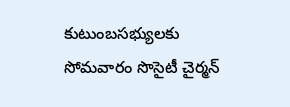కుటుంబసభ్యులకు సోమవారం సొసైటీ చైర్మన్‌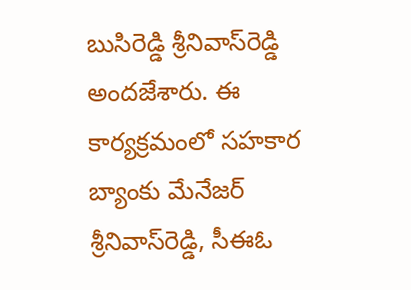బుసిరెడ్డి శ్రీనివాస్‌రెడ్డి అందజేశారు. ఈ కార్యక్రమంలో సహకార బ్యాంకు మేనేజర్‌ శ్రీనివాస్‌రెడ్డి, సీఈఓ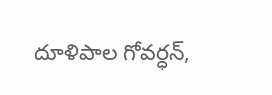దూళిపాల గోవర్ధన్,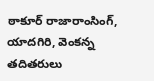ఠాకూర్‌ రాజారాంసింగ్, యాదగిరి, వెంకన్న తదితరులు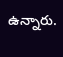ఉన్నారు.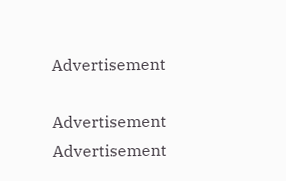Advertisement

Advertisement
Advertisement